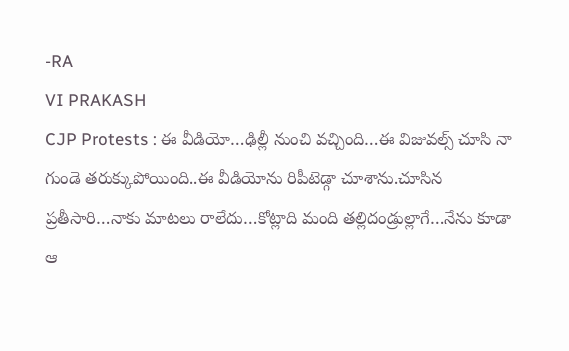-RA
VI PRAKASH
CJP Protests : ఈ వీడియో…ఢిల్లీ నుంచి వచ్చింది…ఈ విజువల్స్ చూసి నా గుండె తరుక్కుపోయింది..ఈ వీడియోను రిపీటెడ్గా చూశాను.చూసిన ప్రతీసారి…నాకు మాటలు రాలేదు…కోట్లాది మంది తల్లిదండ్రుల్లాగే…నేను కూడా ఆ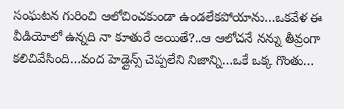సంఘటన గురించి ఆలోచించకుండా ఉండలేకపోయాను…ఒకవేళ ఈ వీడియోలో ఉన్నది నా కూతురే అయితే?..ఆ ఆలోచనే నన్ను తీవ్రంగా కలిచివేసింది…వంద హెడ్లైన్స్ చెప్పలేని నిజాన్ని…ఒకే ఒక్క గొంతు…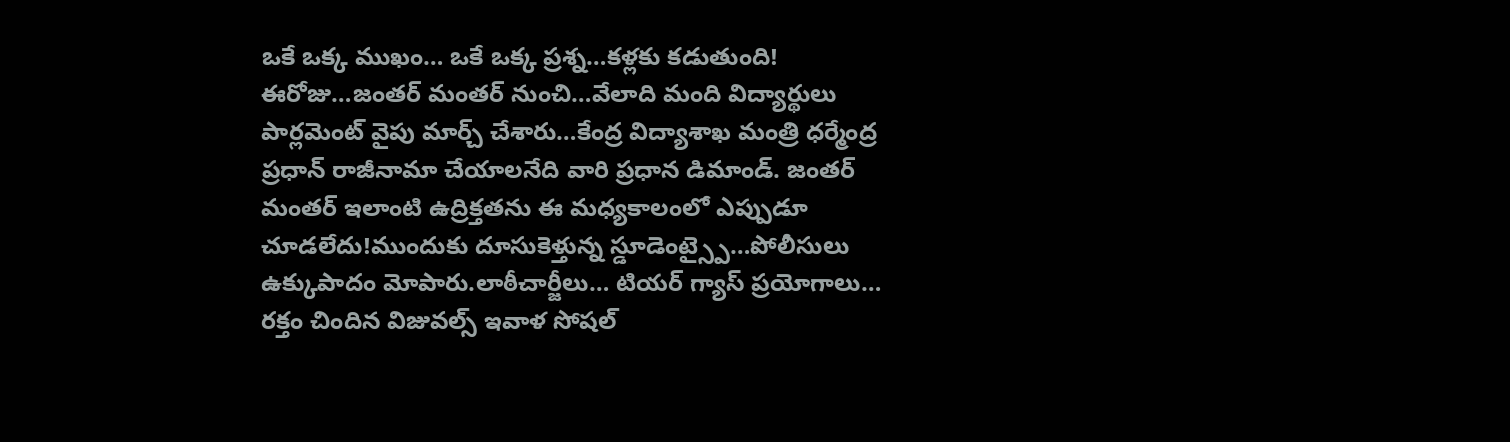ఒకే ఒక్క ముఖం… ఒకే ఒక్క ప్రశ్న…కళ్లకు కడుతుంది!
ఈరోజు…జంతర్ మంతర్ నుంచి…వేలాది మంది విద్యార్థులు పార్లమెంట్ వైపు మార్చ్ చేశారు…కేంద్ర విద్యాశాఖ మంత్రి ధర్మేంద్ర ప్రధాన్ రాజీనామా చేయాలనేది వారి ప్రధాన డిమాండ్. జంతర్ మంతర్ ఇలాంటి ఉద్రిక్తతను ఈ మధ్యకాలంలో ఎప్పుడూ చూడలేదు!ముందుకు దూసుకెళ్తున్న స్డూడెంట్స్పై…పోలీసులు ఉక్కుపాదం మోపారు.లాఠీచార్జీలు… టియర్ గ్యాస్ ప్రయోగాలు… రక్తం చిందిన విజువల్స్ ఇవాళ సోషల్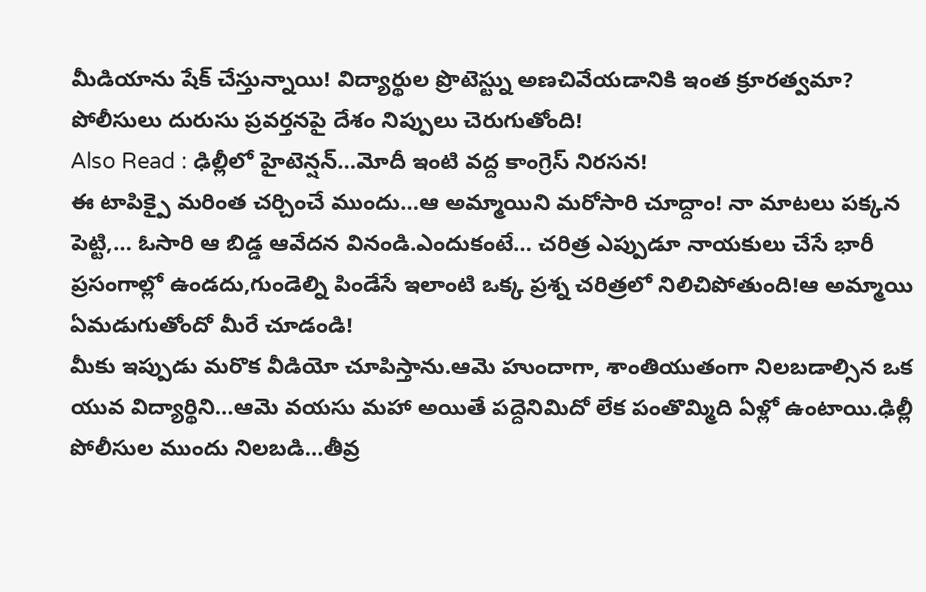మీడియాను షేక్ చేస్తున్నాయి! విద్యార్థుల ప్రొటెస్ట్ను అణచివేయడానికి ఇంత క్రూరత్వమా? పోలీసులు దురుసు ప్రవర్తనపై దేశం నిప్పులు చెరుగుతోంది!
Also Read : ఢిల్లీలో హైటెన్షన్…మోదీ ఇంటి వద్ద కాంగ్రెస్ నిరసన!
ఈ టాపిక్పై మరింత చర్చించే ముందు…ఆ అమ్మాయిని మరోసారి చూద్దాం! నా మాటలు పక్కన పెట్టి,… ఓసారి ఆ బిడ్డ ఆవేదన వినండి.ఎందుకంటే… చరిత్ర ఎప్పుడూ నాయకులు చేసే భారీ ప్రసంగాల్లో ఉండదు,గుండెల్ని పిండేసే ఇలాంటి ఒక్క ప్రశ్న చరిత్రలో నిలిచిపోతుంది!ఆ అమ్మాయి ఏమడుగుతోందో మీరే చూడండి!
మీకు ఇప్పుడు మరొక వీడియో చూపిస్తాను.ఆమె హుందాగా, శాంతియుతంగా నిలబడాల్సిన ఒక యువ విద్యార్థిని…ఆమె వయసు మహా అయితే పద్దెనిమిదో లేక పంతొమ్మిది ఏళ్లో ఉంటాయి.ఢిల్లీ పోలీసుల ముందు నిలబడి…తీవ్ర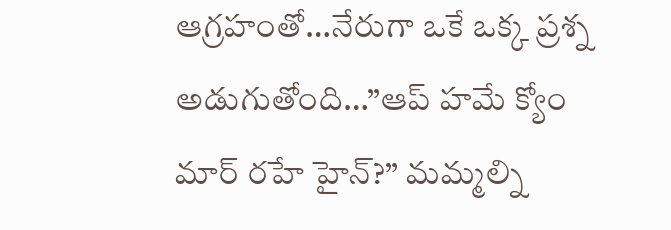ఆగ్రహంతో…నేరుగా ఒకే ఒక్క ప్రశ్న అడుగుతోంది…”ఆప్ హమే క్యోం మార్ రహే హైన్?” మమ్మల్ని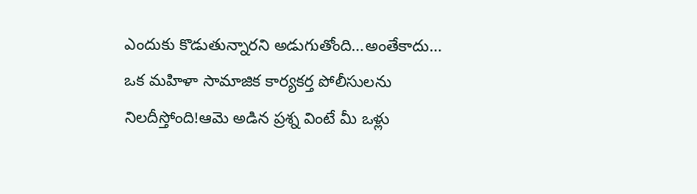ఎందుకు కొడుతున్నారని అడుగుతోంది…అంతేకాదు… ఒక మహిళా సామాజిక కార్యకర్త పోలీసులను నిలదీస్తోంది!ఆమె అడిన ప్రశ్న వింటే మీ ఒళ్లు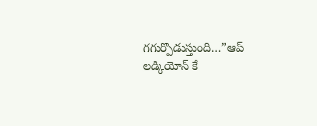గగుర్పొడుస్తుంది…”ఆప్ లడ్కియోన్ కే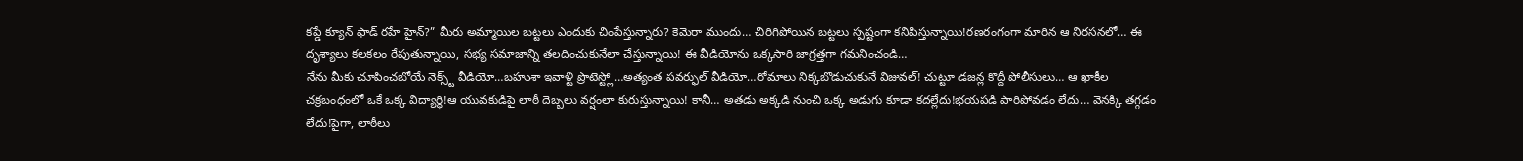కప్డే క్యూన్ ఫాడ్ రహే హైన్?” మీరు అమ్మాయిల బట్టలు ఎందుకు చింపేస్తున్నారు? కెమెరా ముందు… చిరిగిపోయిన బట్టలు స్పష్టంగా కనిపిస్తున్నాయి!రణరంగంగా మారిన ఆ నిరసనలో… ఈ దృశ్యాలు కలకలం రేపుతున్నాయి, సభ్య సమాజాన్ని తలదించుకునేలా చేస్తున్నాయి! ఈ వీడియోను ఒక్కసారి జాగ్రత్తగా గమనించండి…
నేను మీకు చూపించబోయే నెక్స్ట్ వీడియో…బహుశా ఇవాళ్టి ప్రొటెస్ట్లో…అత్యంత పవర్ఫుల్ వీడియో…రోమాలు నిక్కబొడుచుకునే విజువల్! చుట్టూ డజన్ల కొద్దీ పోలీసులు… ఆ ఖాకీల చక్రబంధంలో ఒకే ఒక్క విద్యార్థి!ఆ యువకుడిపై లాఠీ దెబ్బలు వర్షంలా కురుస్తున్నాయి! కానీ… అతడు అక్కడి నుంచి ఒక్క అడుగు కూడా కదల్లేదు!భయపడి పారిపోవడం లేదు… వెనక్కి తగ్గడం లేదు!పైగా, లాఠీలు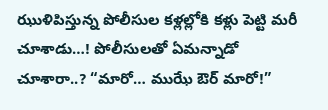ఝుళిపిస్తున్న పోలీసుల కళ్లల్లోకి కళ్లు పెట్టి మరీ చూశాడు…! పోలీసులతో ఏమన్నాడో చూశారా..? “మారో… ముఝే ఔర్ మారో!”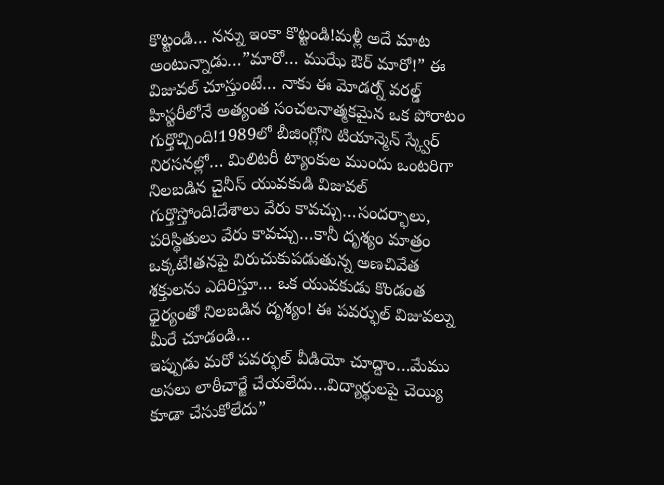కొట్టండి… నన్ను ఇంకా కొట్టండి!మళ్లీ అదే మాట అంటున్నాడు…”మారో… ముఝే ఔర్ మారో!” ఈ విజువల్ చూస్తుంటే… నాకు ఈ మోడర్న్ వరల్డ్ హిస్టరీలోనే అత్యంత సంచలనాత్మకమైన ఒక పోరాటం గుర్తొచ్చింది!1989లో బీజింగ్లోని టియాన్మెన్ స్క్వేర్ నిరసనల్లో… మిలిటరీ ట్యాంకుల ముందు ఒంటరిగా నిలబడిన చైనీస్ యువకుడి విజువల్ గుర్తొస్తోంది!దేశాలు వేరు కావచ్చు…సందర్భాలు, పరిస్థితులు వేరు కావచ్చు…కానీ దృశ్యం మాత్రం ఒక్కటే!తనపై విరుచుకుపడుతున్న అణచివేత శక్తులను ఎదిరిస్తూ… ఒక యువకుడు కొండంత ధైర్యంతో నిలబడిన దృశ్యం! ఈ పవర్ఫుల్ విజువల్ను మీరే చూడండి…
ఇప్పుడు మరో పవర్ఫుల్ వీడియో చూద్దాం…మేము అసలు లాఠీచార్జే చేయలేదు…విద్యార్థులపై చెయ్యి కూడా చేసుకోలేదు”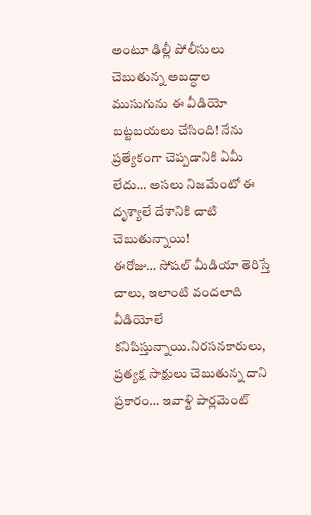అంటూ ఢిల్లీ పోలీసులు చెబుతున్న అబద్ధాల ముసుగును ఈ వీడియో బట్టబయలు చేసింది! నేను ప్రత్యేకంగా చెప్పడానికి ఏమీ లేదు… అసలు నిజమేంటో ఈ దృశ్యాలే దేశానికి చాటి చెబుతున్నాయి!
ఈరోజు… సోషల్ మీడియా తెరిస్తే చాలు, ఇలాంటి వందలాది వీడియోలే కనిపిస్తున్నాయి.నిరసనకారులు, ప్రత్యక్ష సాక్షులు చెబుతున్న దాని ప్రకారం… ఇవాళ్టి పార్లమెంట్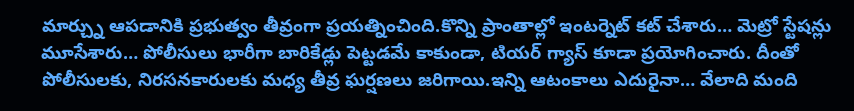మార్చ్ను ఆపడానికి ప్రభుత్వం తీవ్రంగా ప్రయత్నించింది.కొన్ని ప్రాంతాల్లో ఇంటర్నెట్ కట్ చేశారు… మెట్రో స్టేషన్లు మూసేశారు… పోలీసులు భారీగా బారికేడ్లు పెట్టడమే కాకుండా, టియర్ గ్యాస్ కూడా ప్రయోగించారు. దీంతో పోలీసులకు, నిరసనకారులకు మధ్య తీవ్ర ఘర్షణలు జరిగాయి.ఇన్ని ఆటంకాలు ఎదురైనా… వేలాది మంది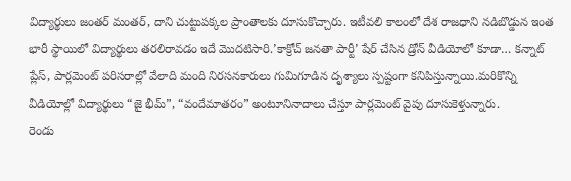విద్యార్థులు జంతర్ మంతర్, దాని చుట్టుపక్కల ప్రాంతాలకు దూసుకొచ్చారు. ఇటీవలి కాలంలో దేశ రాజధాని నడిబొడ్డున ఇంత భారీ స్థాయిలో విద్యార్థులు తరలిరావడం ఇదే మొదటిసారి.’కాక్రోచ్ జనతా పార్టీ’ షేర్ చేసిన డ్రోన్ వీడియోలో కూడా… కన్నాట్ ప్లేస్, పార్లమెంట్ పరిసరాల్లో వేలాది మంది నిరసనకారులు గుమిగూడిన దృశ్యాలు స్పష్టంగా కనిపిస్తున్నాయి.మరికొన్ని వీడియోల్లో విద్యార్థులు “జై భీమ్”, “వందేమాతరం” అంటూనినాదాలు చేస్తూ పార్లమెంట్ వైపు దూసుకెళ్తున్నారు.
రెండు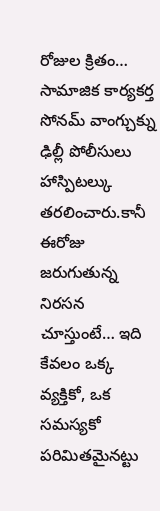రోజుల క్రితం… సామాజిక కార్యకర్త సోనమ్ వాంగ్చుక్ను ఢిల్లీ పోలీసులు హాస్పిటల్కు తరలించారు.కానీ ఈరోజు జరుగుతున్న నిరసన చూస్తుంటే… ఇది కేవలం ఒక్క వ్యక్తికో, ఒక సమస్యకో పరిమితమైనట్టు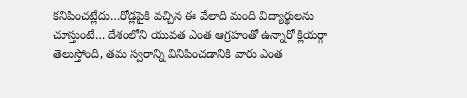కనిపించట్లేదు…రోడ్లపైకి వచ్చిన ఈ వేలాది మంది విద్యార్థులను చూస్తుంటే… దేశంలోని యువత ఎంత ఆగ్రహంతో ఉన్నారో క్లియర్గా తెలుస్తోంది, తమ స్వరాన్ని వినిపించడానికి వారు ఎంత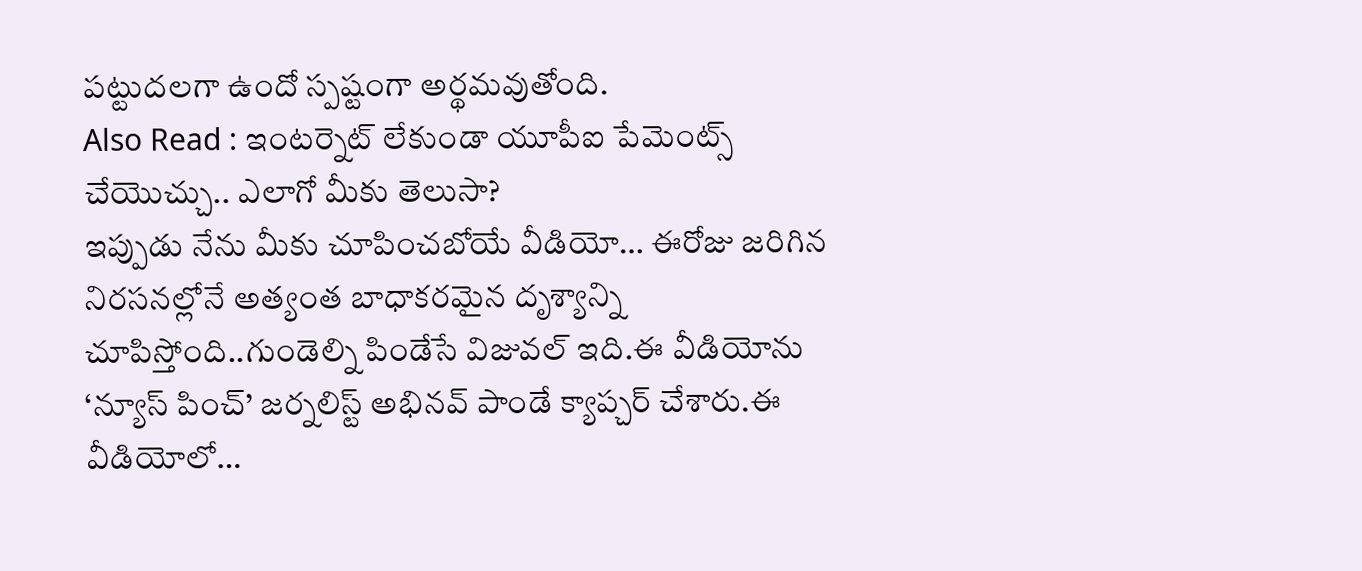పట్టుదలగా ఉందో స్పష్టంగా అర్థమవుతోంది.
Also Read : ఇంటర్నెట్ లేకుండా యూపీఐ పేమెంట్స్ చేయొచ్చు.. ఎలాగో మీకు తెలుసా?
ఇప్పుడు నేను మీకు చూపించబోయే వీడియో… ఈరోజు జరిగిన నిరసనల్లోనే అత్యంత బాధాకరమైన దృశ్యాన్ని చూపిస్తోంది..గుండెల్ని పిండేసే విజువల్ ఇది.ఈ వీడియోను ‘న్యూస్ పించ్’ జర్నలిస్ట్ అభినవ్ పాండే క్యాప్చర్ చేశారు.ఈ వీడియోలో…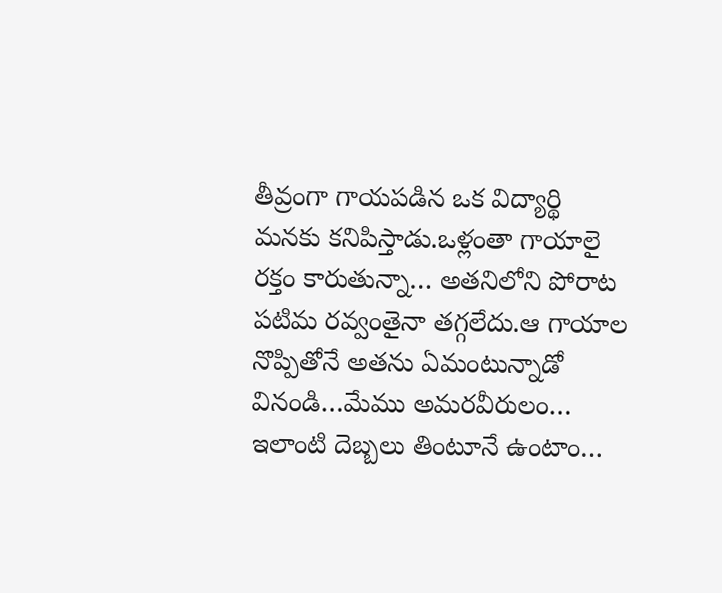తీవ్రంగా గాయపడిన ఒక విద్యార్థి మనకు కనిపిస్తాడు.ఒళ్లంతా గాయాలై రక్తం కారుతున్నా… అతనిలోని పోరాట పటిమ రవ్వంతైనా తగ్గలేదు.ఆ గాయాల నొప్పితోనే అతను ఏమంటున్నాడో వినండి…మేము అమరవీరులం… ఇలాంటి దెబ్బలు తింటూనే ఉంటాం…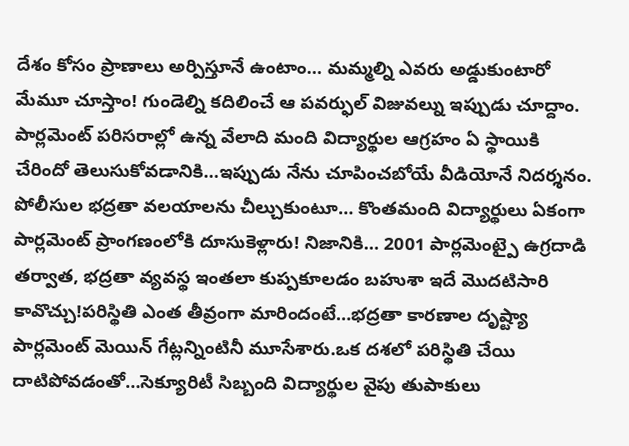దేశం కోసం ప్రాణాలు అర్పిస్తూనే ఉంటాం… మమ్మల్ని ఎవరు అడ్డుకుంటారో మేమూ చూస్తాం! గుండెల్ని కదిలించే ఆ పవర్ఫుల్ విజువల్ను ఇప్పుడు చూద్దాం.
పార్లమెంట్ పరిసరాల్లో ఉన్న వేలాది మంది విద్యార్థుల ఆగ్రహం ఏ స్థాయికి చేరిందో తెలుసుకోవడానికి…ఇప్పుడు నేను చూపించబోయే వీడియోనే నిదర్శనం. పోలీసుల భద్రతా వలయాలను చీల్చుకుంటూ… కొంతమంది విద్యార్థులు ఏకంగా పార్లమెంట్ ప్రాంగణంలోకి దూసుకెళ్లారు! నిజానికి… 2001 పార్లమెంట్పై ఉగ్రదాడి తర్వాత, భద్రతా వ్యవస్థ ఇంతలా కుప్పకూలడం బహుశా ఇదే మొదటిసారి కావొచ్చు!పరిస్థితి ఎంత తీవ్రంగా మారిందంటే…భద్రతా కారణాల దృష్ట్యా పార్లమెంట్ మెయిన్ గేట్లన్నింటినీ మూసేశారు.ఒక దశలో పరిస్థితి చేయి దాటిపోవడంతో…సెక్యూరిటీ సిబ్బంది విద్యార్థుల వైపు తుపాకులు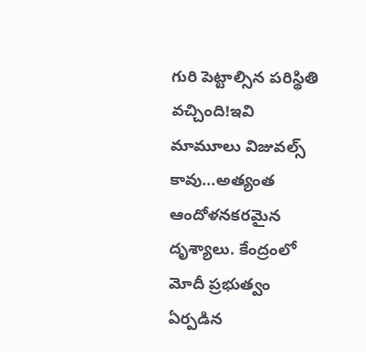గురి పెట్టాల్సిన పరిస్థితి వచ్చింది!ఇవి మామూలు విజువల్స్ కావు…అత్యంత ఆందోళనకరమైన దృశ్యాలు. కేంద్రంలో మోదీ ప్రభుత్వం ఏర్పడిన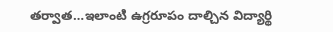తర్వాత…ఇలాంటి ఉగ్రరూపం దాల్చిన విద్యార్థి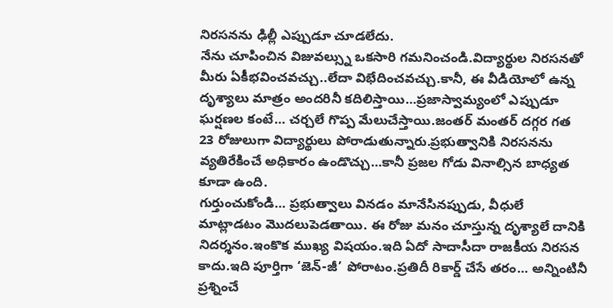నిరసనను ఢిల్లీ ఎప్పుడూ చూడలేదు.
నేను చూపించిన విజువల్స్ను ఒకసారి గమనించండి.విద్యార్థుల నిరసనతో మీరు ఏకీభవించవచ్చు..లేదా విభేదించవచ్చు.కానీ, ఈ వీడియోలో ఉన్న దృశ్యాలు మాత్రం అందరినీ కదిలిస్తాయి…ప్రజాస్వామ్యంలో ఎప్పుడూ ఘర్షణల కంటే… చర్చలే గొప్ప మేలుచేస్తాయి.జంతర్ మంతర్ దగ్గర గత 23 రోజులుగా విద్యార్థులు పోరాడుతున్నారు.ప్రభుత్వానికి నిరసనను వ్యతిరేకించే అధికారం ఉండొచ్చు…కానీ ప్రజల గోడు వినాల్సిన బాధ్యత కూడా ఉంది.
గుర్తుంచుకోండి… ప్రభుత్వాలు వినడం మానేసినప్పుడు, వీధులే మాట్లాడటం మొదలుపెడతాయి. ఈ రోజు మనం చూస్తున్న దృశ్యాలే దానికి నిదర్శనం.ఇంకొక ముఖ్య విషయం.ఇది ఏదో సాదాసీదా రాజకీయ నిరసన కాదు.ఇది పూర్తిగా ‘జెన్-జీ’ పోరాటం.ప్రతిదీ రికార్డ్ చేసే తరం… అన్నింటినీ ప్రశ్నించే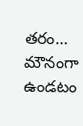తరం… మౌనంగా ఉండటం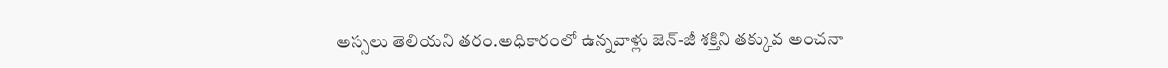అస్సలు తెలియని తరం.అధికారంలో ఉన్నవాళ్లు జెన్-జీ శక్తిని తక్కువ అంచనా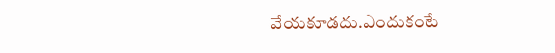వేయకూడదు.ఎందుకంటే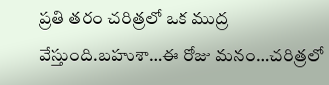ప్రతి తరం చరిత్రలో ఒక ముద్ర వేస్తుంది.బహుశా…ఈ రోజు మనం…చరిత్రలో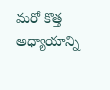మరో కొత్త అధ్యాయాన్ని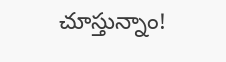చూస్తున్నాం!